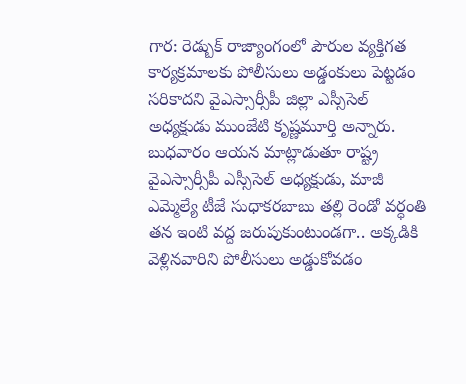గార: రెడ్బుక్ రాజ్యాంగంలో పౌరుల వ్యక్తిగత కార్యక్రమాలకు పోలీసులు అడ్డంకులు పెట్టడం సరికాదని వైఎస్సార్సీపీ జిల్లా ఎస్సీసెల్ అధ్యక్షుడు ముంజేటి కృష్ణమూర్తి అన్నారు. బుధవారం ఆయన మాట్లాడుతూ రాష్ట్ర వైఎస్సార్సీపీ ఎస్సీసెల్ అధ్యక్షుడు, మాజీ ఎమ్మెల్యే టీజే సుధాకరబాబు తల్లి రెండో వర్ధంతి తన ఇంటి వద్ద జరుపుకుంటుండగా.. అక్కడికి వెళ్లినవారిని పోలీసులు అడ్డుకోవడం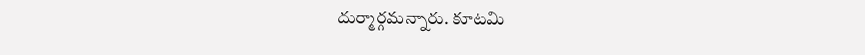దుర్మార్గమన్నారు. కూటమి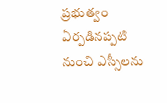ప్రభుత్వం ఏర్పడినప్పటి నుంచి ఎస్సీలను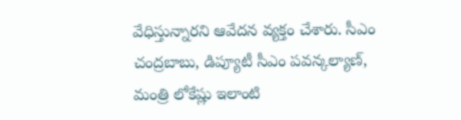వేధిస్తున్నారని ఆవేదన వ్యక్తం చేశారు. సీఎం చంద్రబాబు, డిప్యూటీ సీఎం పవన్కల్యాణ్, మంత్రి లోకేష్లు ఇలాంటి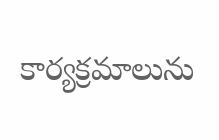కార్యక్రమాలును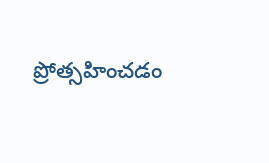ప్రోత్సహించడం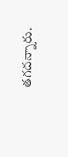తగదన్నారు.